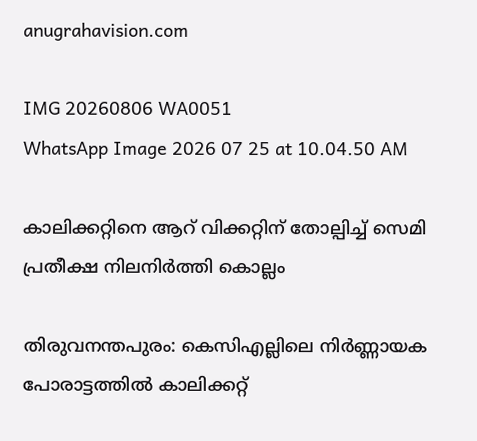anugrahavision.com

IMG 20260806 WA0051
WhatsApp Image 2026 07 25 at 10.04.50 AM

കാലിക്കറ്റിനെ ആറ് വിക്കറ്റിന് തോല്പിച്ച് സെമി പ്രതീക്ഷ നിലനി‍ർത്തി കൊല്ലം

തിരുവനന്തപുരം: കെസിഎല്ലിലെ നിർണ്ണായക പോരാട്ടത്തിൽ കാലിക്കറ്റ്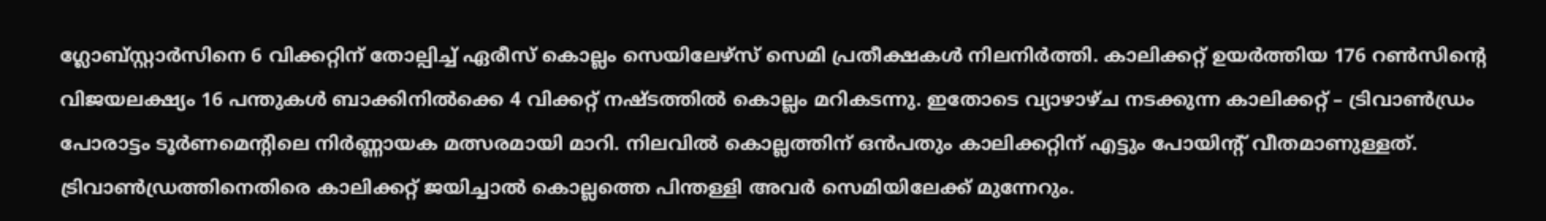ഗ്ലോബ്സ്റ്റാർസിനെ 6 വിക്കറ്റിന് തോല്പിച്ച് ഏരീസ് കൊല്ലം സെയിലേഴ്സ് സെമി പ്രതീക്ഷകൾ നിലനി‍ർത്തി. കാലിക്കറ്റ് ഉയർത്തിയ 176 റൺസിന്റെ വിജയലക്ഷ്യം 16 പന്തുകൾ ബാക്കിനിൽക്കെ 4 വിക്കറ്റ് നഷ്ടത്തിൽ കൊല്ലം മറികടന്നു. ഇതോടെ വ്യാഴാഴ്ച നടക്കുന്ന കാലിക്കറ്റ് – ട്രിവാൺഡ്രം പോരാട്ടം ടൂർണമെന്റിലെ നിർണ്ണായക മത്സരമായി മാറി. നിലവിൽ കൊല്ലത്തിന് ഒൻപതും കാലിക്കറ്റിന് എട്ടും പോയിൻ്റ് വീതമാണുള്ളത്. ട്രിവാൺഡ്രത്തിനെതിരെ കാലിക്കറ്റ് ജയിച്ചാൽ കൊല്ലത്തെ പിന്തള്ളി അവർ സെമിയിലേക്ക് മുന്നേറും.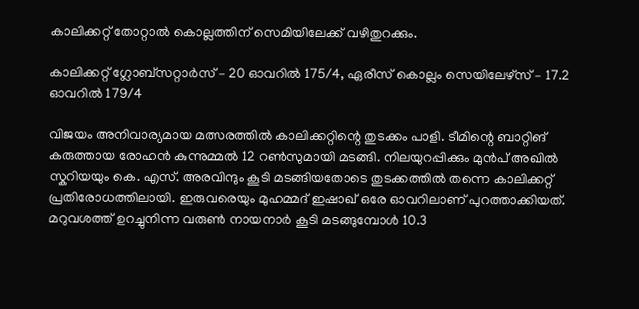കാലിക്കറ്റ് തോറ്റാൽ കൊല്ലത്തിന് സെമിയിലേക്ക് വഴിതുറക്കും.

കാലിക്കറ്റ് ഗ്ലോബ്സറ്റാ‍ർസ് – 20 ഓവറിൽ 175/4, ഏരീസ് കൊല്ലം സെയിലേഴ്സ് – 17.2 ഓവറിൽ 179/4

വിജയം അനിവാര്യമായ മത്സരത്തിൽ കാലിക്കറ്റിന്റെ തുടക്കം പാളി. ടീമിന്റെ ബാറ്റിങ് കരുത്തായ രോഹൻ കുന്നുമ്മൽ 12 റൺസുമായി മടങ്ങി. നിലയുറപ്പിക്കും മുൻപ് അഖിൽ സ്കറിയയും കെ. എസ്. അരവിന്ദും കൂടി മടങ്ങിയതോടെ തുടക്കത്തിൽ തന്നെ കാലിക്കറ്റ് പ്രതിരോധത്തിലായി. ഇരുവരെയും മുഹമ്മദ് ഇഷാഖ് ഒരേ ഓവറിലാണ് പുറത്താക്കിയത്. മറുവശത്ത് ഉറച്ചുനിന്ന വരുൺ നായനാർ കൂടി മടങ്ങുമ്പോൾ 10.3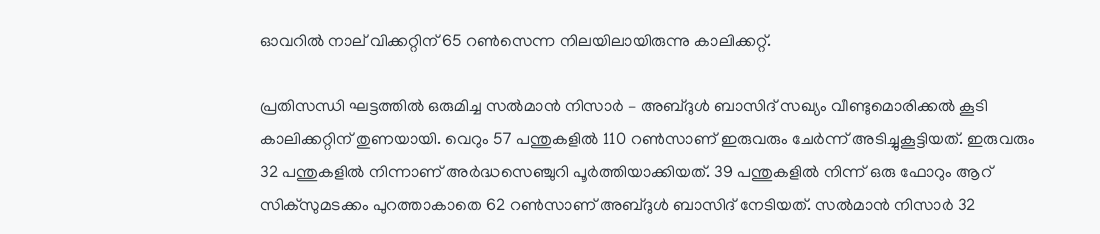ഓവറിൽ നാല് വിക്കറ്റിന് 65 റൺസെന്ന നിലയിലായിരുന്നു കാലിക്കറ്റ്.

പ്രതിസന്ധി ഘട്ടത്തിൽ ഒരുമിച്ച സൽമാൻ നിസാർ – അബ്ദുൾ ബാസിദ് സഖ്യം വീണ്ടുമൊരിക്കൽ കൂടി കാലിക്കറ്റിന് തുണയായി. വെറും 57 പന്തുകളിൽ 110 റൺസാണ് ഇരുവരും ചേർന്ന് അടിച്ചുകൂട്ടിയത്. ഇരുവരും 32 പന്തുകളിൽ നിന്നാണ് അർദ്ധസെഞ്ചുറി പൂർത്തിയാക്കിയത്. 39 പന്തുകളിൽ നിന്ന് ഒരു ഫോറും ആറ് സിക്സുമടക്കം പുറത്താകാതെ 62 റൺസാണ് അബ്ദുൾ ബാസിദ് നേടിയത്. സൽമാൻ നിസാർ 32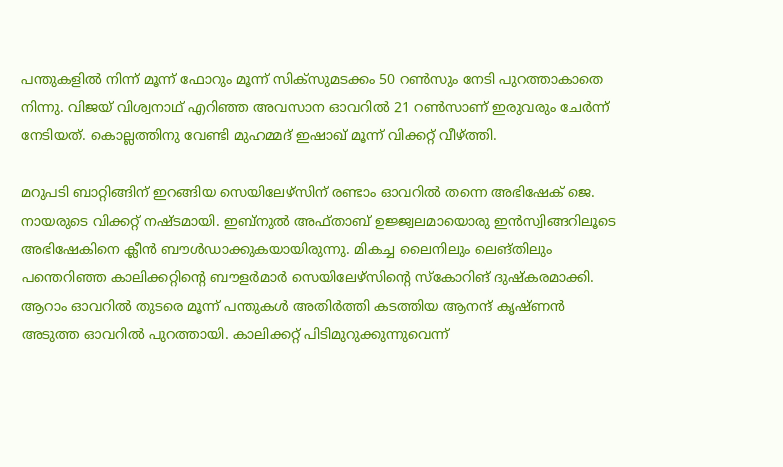പന്തുകളിൽ നിന്ന് മൂന്ന് ഫോറും മൂന്ന് സിക്സുമടക്കം 50 റൺസും നേടി പുറത്താകാതെ നിന്നു. വിജയ് വിശ്വനാഥ് എറിഞ്ഞ അവസാന ഓവറിൽ 21 റൺസാണ് ഇരുവരും ചേർന്ന് നേടിയത്. കൊല്ലത്തിനു വേണ്ടി മുഹമ്മദ് ഇഷാഖ് മൂന്ന് വിക്കറ്റ് വീഴ്ത്തി.

മറുപടി ബാറ്റിങ്ങിന് ഇറങ്ങിയ സെയിലേഴ്സിന് രണ്ടാം ഓവറിൽ തന്നെ അഭിഷേക് ജെ. നായരുടെ വിക്കറ്റ് നഷ്ടമായി. ഇബ്നുൽ അഫ്താബ് ഉജ്ജ്വലമായൊരു ഇൻസ്വിങ്ങറിലൂടെ അഭിഷേകിനെ ക്ലീൻ ബൗൾഡാക്കുകയായിരുന്നു. മികച്ച ലൈനിലും ലെങ്തിലും പന്തെറിഞ്ഞ കാലിക്കറ്റിന്റെ ബൗളർമാർ സെയിലേഴ്സിന്റെ സ്കോറിങ് ദുഷ്കരമാക്കി. ആറാം ഓവറിൽ തുടരെ മൂന്ന് പന്തുകൾ അതിർത്തി കടത്തിയ ആനന്ദ് കൃഷ്ണൻ അടുത്ത ഓവറിൽ പുറത്തായി. കാലിക്കറ്റ് പിടിമുറുക്കുന്നുവെന്ന്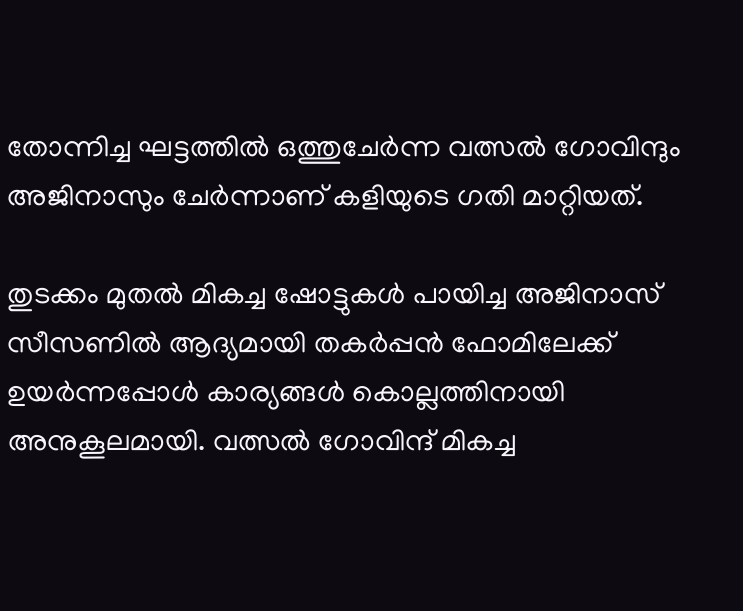തോന്നിച്ച ഘട്ടത്തിൽ ഒത്തുചേർന്ന വത്സൽ ഗോവിന്ദും അജിനാസും ചേർന്നാണ് കളിയുടെ ഗതി മാറ്റിയത്.

തുടക്കം മുതൽ മികച്ച ഷോട്ടുകൾ പായിച്ച അജിനാസ് സീസണിൽ ആദ്യമായി തകർപ്പൻ ഫോമിലേക്ക് ഉയർന്നപ്പോൾ കാര്യങ്ങൾ കൊല്ലത്തിനായി അനുകൂലമായി. വത്സൽ ഗോവിന്ദ് മികച്ച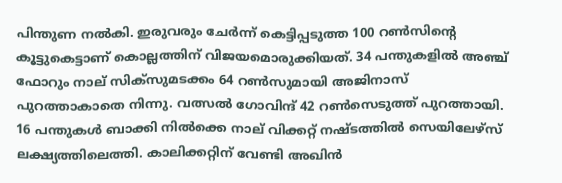പിന്തുണ നൽകി. ഇരുവരും ചേർന്ന് കെട്ടിപ്പടുത്ത 100 റൺസിന്റെ കൂട്ടുകെട്ടാണ് കൊല്ലത്തിന് വിജയമൊരുക്കിയത്. 34 പന്തുകളിൽ അഞ്ച് ഫോറും നാല് സിക്സുമടക്കം 64 റൺസുമായി അജിനാസ് പുറത്താകാതെ നിന്നു. വത്സൽ ഗോവിന്ദ് 42 റൺസെടുത്ത് പുറത്തായി. 16 പന്തുകൾ ബാക്കി നിൽക്കെ നാല് വിക്കറ്റ് നഷ്ടത്തിൽ സെയിലേഴ്സ് ലക്ഷ്യത്തിലെത്തി. കാലിക്കറ്റിന് വേണ്ടി അഖിൻ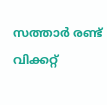സത്താർ രണ്ട് വിക്കറ്റ്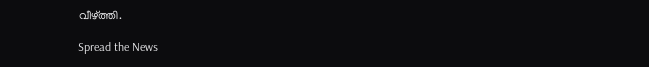വീഴ്ത്തി.

Spread the News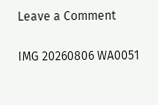Leave a Comment

IMG 20260806 WA0051